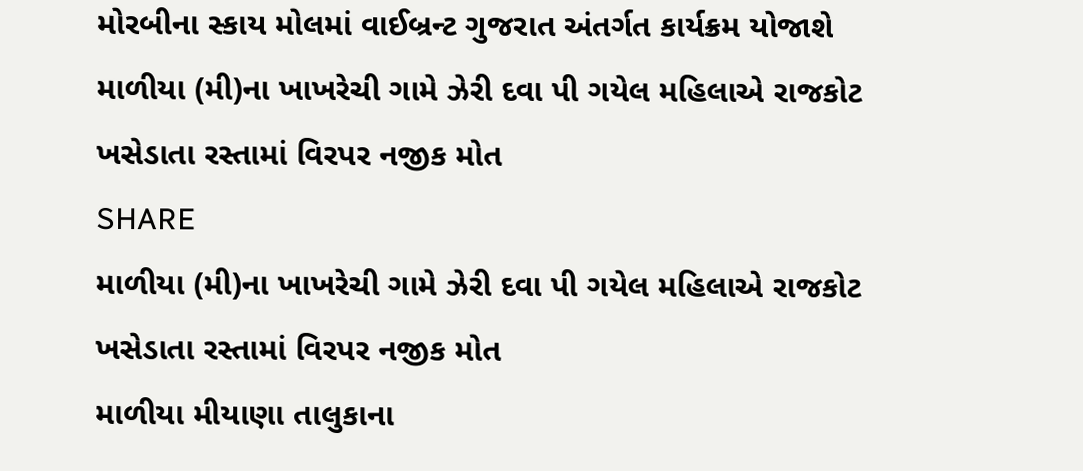મોરબીના સ્કાય મોલમાં વાઈબ્રન્ટ ગુજરાત અંતર્ગત કાર્યક્રમ યોજાશે
માળીયા (મી)ના ખાખરેચી ગામે ઝેરી દવા પી ગયેલ મહિલાએ રાજકોટ ખસેડાતા રસ્તામાં વિરપર નજીક મોત
SHARE
માળીયા (મી)ના ખાખરેચી ગામે ઝેરી દવા પી ગયેલ મહિલાએ રાજકોટ ખસેડાતા રસ્તામાં વિરપર નજીક મોત
માળીયા મીયાણા તાલુકાના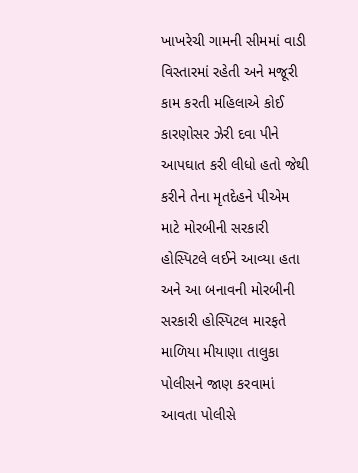ખાખરેચી ગામની સીમમાં વાડી વિસ્તારમાં રહેતી અને મજૂરી કામ કરતી મહિલાએ કોઈ કારણોસર ઝેરી દવા પીને આપઘાત કરી લીધો હતો જેથી કરીને તેના મૃતદેહને પીએમ માટે મોરબીની સરકારી હોસ્પિટલે લઈને આવ્યા હતા અને આ બનાવની મોરબીની સરકારી હોસ્પિટલ મારફતે માળિયા મીયાણા તાલુકા પોલીસને જાણ કરવામાં આવતા પોલીસે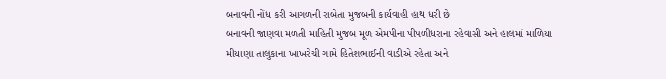બનાવની નોંધ કરી આગળની રાબેતા મુજબની કાર્યવાહી હાથ ધરી છે
બનાવની જાણવા મળતી માહિતી મુજબ મૂળ એમપીના પીપળીધરાના રહેવાસી અને હાલમાં માળિયા મીયાણા તાલુકાના ખાખરેચી ગામે હિતેશભાઈની વાડીએ રહેતા અને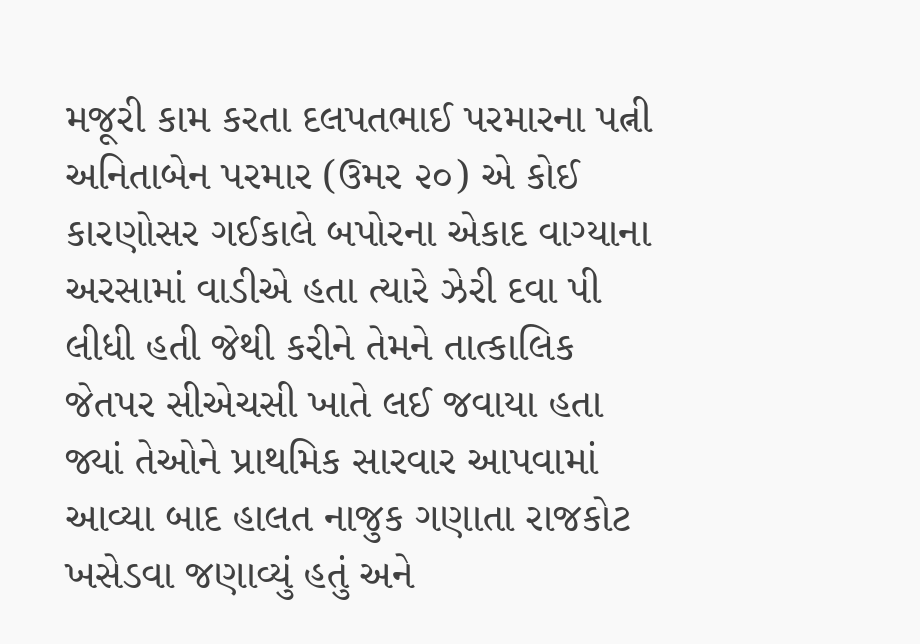મજૂરી કામ કરતા દલપતભાઈ પરમારના પત્ની અનિતાબેન પરમાર (ઉમર ૨૦) એ કોઈ કારણોસર ગઈકાલે બપોરના એકાદ વાગ્યાના અરસામાં વાડીએ હતા ત્યારે ઝેરી દવા પી લીધી હતી જેથી કરીને તેમને તાત્કાલિક જેતપર સીએચસી ખાતે લઈ જવાયા હતા જ્યાં તેઓને પ્રાથમિક સારવાર આપવામાં આવ્યા બાદ હાલત નાજુક ગણાતા રાજકોટ ખસેડવા જણાવ્યું હતું અને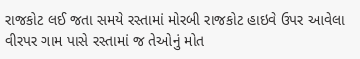રાજકોટ લઈ જતા સમયે રસ્તામાં મોરબી રાજકોટ હાઇવે ઉપર આવેલા વીરપર ગામ પાસે રસ્તામાં જ તેઓનું મોત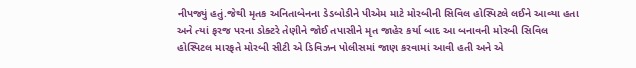નીપજ્યું હતું.જેથી મૃતક અનિતાબેનના ડેડબોડીને પીએમ માટે મોરબીની સિવિલ હોસ્પિટલે લઈને આવ્યા હતા અને ત્યાં ફરજ પરના ડોક્ટરે તેણીને જોઈ તપાસીને મૃત જાહેર કર્યા બાદ આ બનાવની મોરબી સિવિલ હોસ્પિટલ મારફતે મોરબી સીટી એ ડિવિઝન પોલીસમાં જાણ કરવામાં આવી હતી અને એ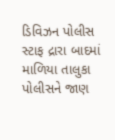ડિવિઝન પોલીસ સ્ટાફ દ્રારા બાદમાં માળિયા તાલુકા પોલીસને જાણ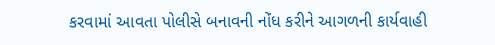કરવામાં આવતા પોલીસે બનાવની નોંધ કરીને આગળની કાર્યવાહી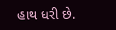હાથ ધરી છે.